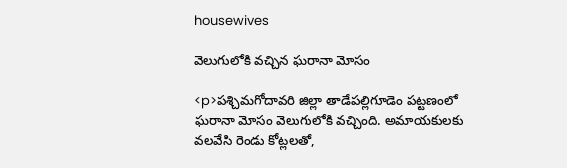housewives

వెలుగులోకి వచ్చిన ఘరానా మోసం

<p>పశ్చిమగోదావరి జిల్లా తాడేపల్లిగూడెం పట్టణంలో ఘరానా మోసం వెలుగులోకి వచ్చింది. అమాయకులకు వలవేసి రెండు కోట్లలతో,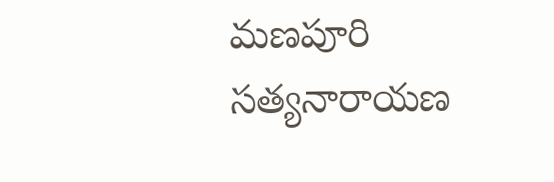మణపూరి సత్యనారాయణ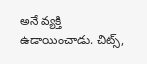అనే వ్యక్తి ఉడాయించాడు. చిట్స్,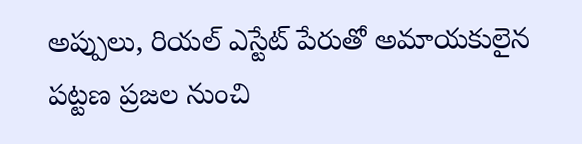అప్పులు, రియల్ ఎస్టేట్ పేరుతో అమాయకులైన పట్టణ ప్రజల నుంచి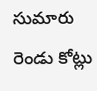సుమారు రెండు కోట్లు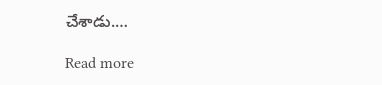చేశాడు.…

Read more